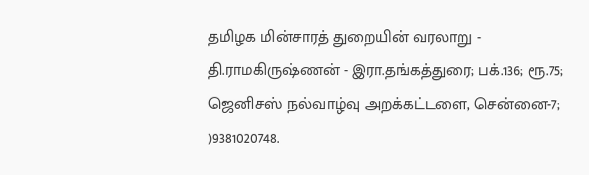தமிழக மின்சாரத் துறையின் வரலாறு - தி.ராமகிருஷ்ணன் - இரா.தங்கத்துரை; பக்.136; ரூ.75; ஜெனிசஸ் நல்வாழ்வு அறக்கட்டளை, சென்னை-7; )9381020748.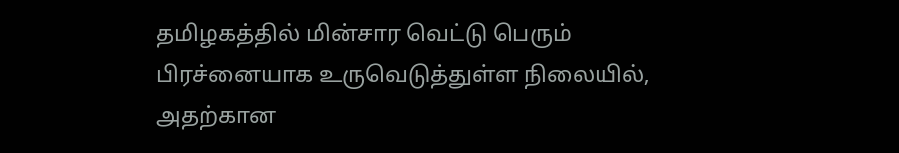தமிழகத்தில் மின்சார வெட்டு பெரும் பிரச்னையாக உருவெடுத்துள்ள நிலையில், அதற்கான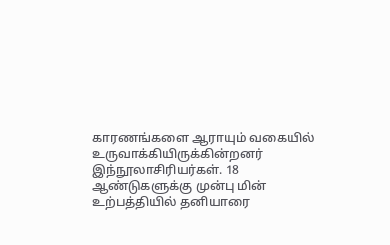காரணங்களை ஆராயும் வகையில் உருவாக்கியிருக்கின்றனர் இந்நூலாசிரியர்கள். 18 ஆண்டுகளுக்கு முன்பு மின் உற்பத்தியில் தனியாரை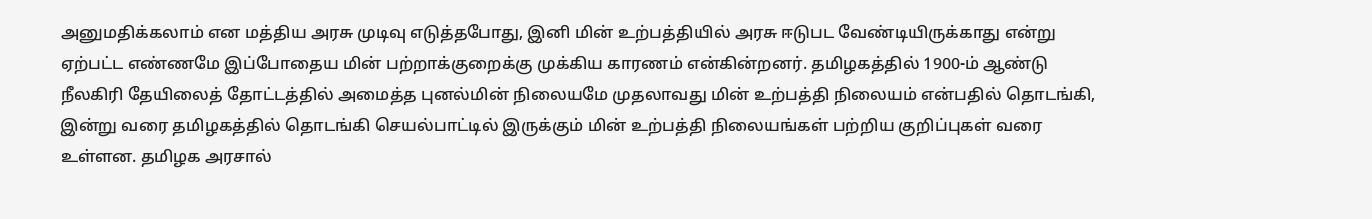அனுமதிக்கலாம் என மத்திய அரசு முடிவு எடுத்தபோது, இனி மின் உற்பத்தியில் அரசு ஈடுபட வேண்டியிருக்காது என்று ஏற்பட்ட எண்ணமே இப்போதைய மின் பற்றாக்குறைக்கு முக்கிய காரணம் என்கின்றனர். தமிழகத்தில் 1900-ம் ஆண்டு நீலகிரி தேயிலைத் தோட்டத்தில் அமைத்த புனல்மின் நிலையமே முதலாவது மின் உற்பத்தி நிலையம் என்பதில் தொடங்கி, இன்று வரை தமிழகத்தில் தொடங்கி செயல்பாட்டில் இருக்கும் மின் உற்பத்தி நிலையங்கள் பற்றிய குறிப்புகள் வரை உள்ளன. தமிழக அரசால்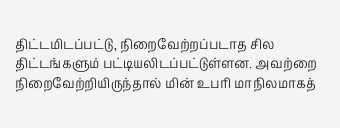திட்டமிடப்பட்டு, நிறைவேற்றப்படாத சில திட்டங்களும் பட்டியலிடப்பட்டுள்ளன. அவற்றை நிறைவேற்றியிருந்தால் மின் உபரி மாநிலமாகத்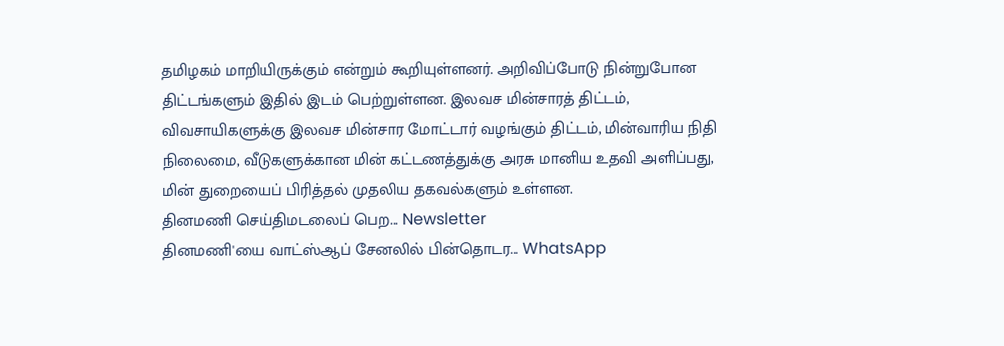தமிழகம் மாறியிருக்கும் என்றும் கூறியுள்ளனர். அறிவிப்போடு நின்றுபோன திட்டங்களும் இதில் இடம் பெற்றுள்ளன. இலவச மின்சாரத் திட்டம், விவசாயிகளுக்கு இலவச மின்சார மோட்டார் வழங்கும் திட்டம், மின்வாரிய நிதி நிலைமை, வீடுகளுக்கான மின் கட்டணத்துக்கு அரசு மானிய உதவி அளிப்பது, மின் துறையைப் பிரித்தல் முதலிய தகவல்களும் உள்ளன.
தினமணி செய்திமடலைப் பெற... Newsletter
தினமணி'யை வாட்ஸ்ஆப் சேனலில் பின்தொடர... WhatsApp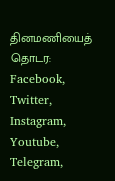தினமணியைத் தொடர: Facebook, Twitter, Instagram, Youtube, Telegram,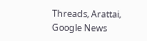Threads, Arattai, Google News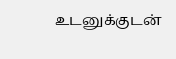உடனுக்குடன்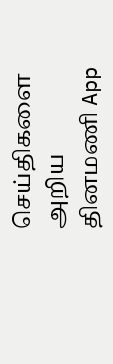செய்திகளை அறிய தினமணி App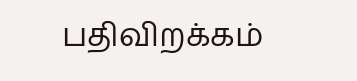பதிவிறக்கம்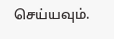செய்யவும்.